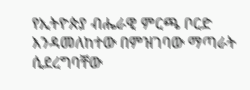የኢትዮጵያ ብሔራዊ ምርጫ ቦርድ እንዳመለከተው በምዝገባው ማጣራት ሲደረግባቸው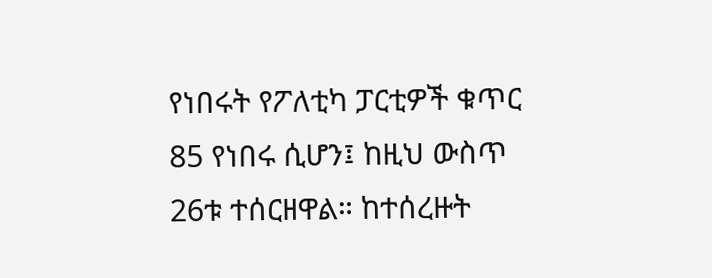የነበሩት የፖለቲካ ፓርቲዎች ቁጥር 85 የነበሩ ሲሆን፤ ከዚህ ውስጥ 26ቱ ተሰርዘዋል። ከተሰረዙት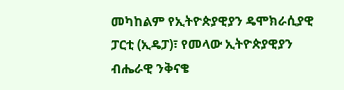መካከልም የኢትዮጵያዊያን ዴሞክራሲያዊ ፓርቲ (ኢዴፓ)፣ የመላው ኢትዮጵያዊያን ብሔራዊ ንቅናቄ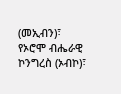(መኢብን)፣ የኦሮሞ ብሔራዊ ኮንግረስ (ኦብኮ)፣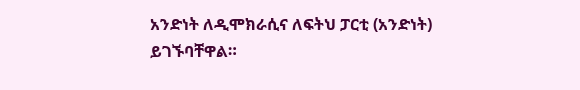አንድነት ለዲሞክራሲና ለፍትህ ፓርቲ (አንድነት) ይገኙባቸዋል።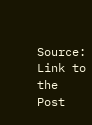Source: Link to the Post